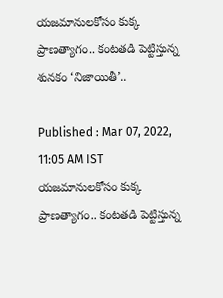యజమానులకోసం కుక్క ప్రాణత్యాగం.. కంటతడి పెట్టిస్తున్న శునకం ‘నిజాయితీ’..

Published : Mar 07, 2022, 11:05 AM IST
యజమానులకోసం కుక్క ప్రాణత్యాగం.. కంటతడి పెట్టిస్తున్న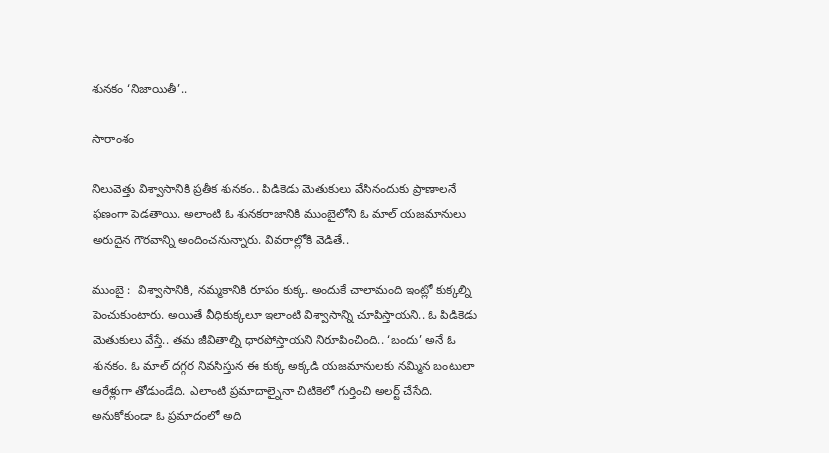శునకం ‘నిజాయితీ’..

సారాంశం

నిలువెత్తు విశ్వాసానికి ప్రతీక శునకం.. పిడికెడు మెతుకులు వేసినందుకు ప్రాణాలనే ఫణంగా పెడతాయి. అలాంటి ఓ శునకరాజానికి ముంబైలోని ఓ మాల్ యజమానులు అరుదైన గౌరవాన్ని అందించనున్నారు. వివరాల్లోకి వెడితే..

ముంబై :  విశ్వాసానికి, నమ్మకానికి రూపం కుక్క. అందుకే చాలామంది ఇంట్లో కుక్కల్ని పెంచుకుంటారు. అయితే వీధికుక్కలూ ఇలాంటి విశ్వాసాన్ని చూపిస్తాయని.. ఓ పిడికెడు మెతుకులు వేస్తే.. తమ జీవితాల్ని ధారపోస్తాయని నిరూపించింది.. ‘బందు’ అనే ఓ శునకం. ఓ మాల్ దగ్గర నివసిస్తున ఈ కుక్క అక్కడి యజమానులకు నమ్మిన బంటులా ఆరేళ్లుగా తోడుండేది. ఎలాంటి ప్రమాదాల్నైనా చిటికెలో గుర్తించి అలర్ట్ చేసేది. అనుకోకుండా ఓ ప్రమాదంలో అది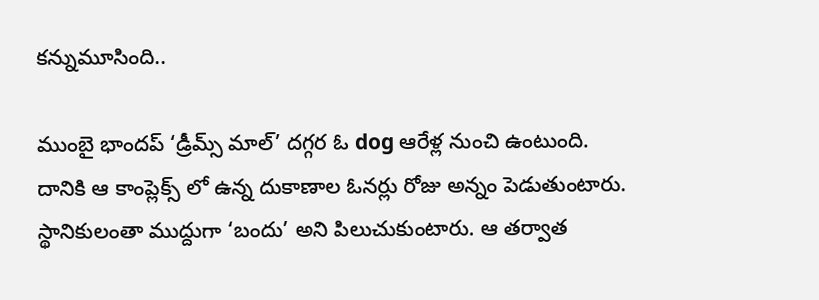కన్నుమూసింది..

ముంబై భాందప్‌ ‘డ్రీమ్స్‌ మాల్‌’ దగ్గర ఓ dog ఆరేళ్ల నుంచి ఉంటుంది. దానికి ఆ కాంప్లెక్స్ లో ఉన్న దుకాణాల ఓనర్లు రోజు అన్నం పెడుతుంటారు. స్థానికులంతా ముద్దుగా ‘బందు’ అని పిలుచుకుంటారు. ఆ తర్వాత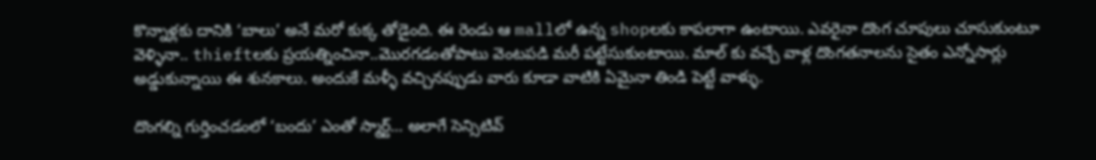కొన్నాళ్లకు దానికి ‘బాలు’ అనే మరో కుక్క తోడైంది. ఈ రెండు ఆ mallలో ఉన్న shopలకు కాపలాగా ఉంటాయి. ఎవరైనా దొంగ చూపులు చూసుకుంటూ వెళ్ళినా.. thieftలకు ప్రయత్నించినా..మొరగడంతోపాటు వెంటపడి మరీ పట్టేసుకుంటాయి. మాల్ కు వచ్చే వాళ్ల దొంగతనాలను సైతం ఎన్నోసార్లు అడ్డుకున్నాయి ఈ శునకాలు. అందుకే మళ్ళీ వచ్చినప్పుడు వారు కూడా వాటికి ఏమైనా తిండి పెట్టే వాళ్ళు.

దొంగల్ని గుర్తించడంలో ‘బందు’ ఎంతో స్మార్ట్… అలాగే సెన్సిటివ్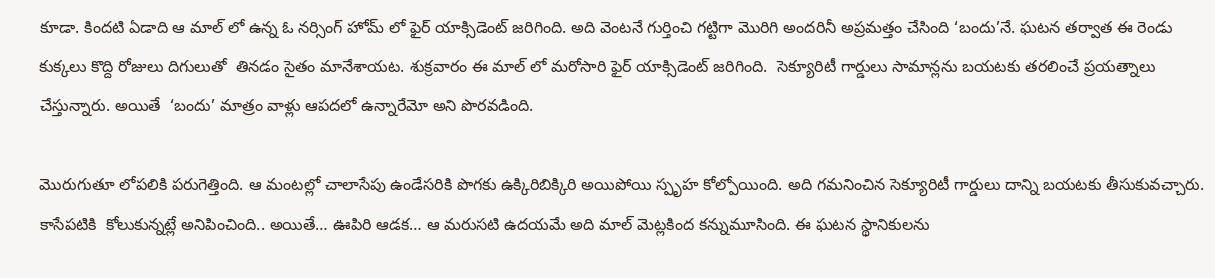కూడా. కిందటి ఏడాది ఆ మాల్ లో ఉన్న ఓ నర్సింగ్ హోమ్ లో ఫైర్ యాక్సిడెంట్ జరిగింది. అది వెంటనే గుర్తించి గట్టిగా మొరిగి అందరినీ అప్రమత్తం చేసింది ‘బందు’నే. ఘటన తర్వాత ఈ రెండు కుక్కలు కొద్ది రోజులు దిగులుతో  తినడం సైతం మానేశాయట. శుక్రవారం ఈ మాల్ లో మరోసారి ఫైర్ యాక్సిడెంట్ జరిగింది.  సెక్యూరిటీ గార్డులు సామాన్లను బయటకు తరలించే ప్రయత్నాలు చేస్తున్నారు. అయితే  ‘బందు’ మాత్రం వాళ్లు ఆపదలో ఉన్నారేమో అని పొరవడింది.

మొరుగుతూ లోపలికి పరుగెత్తింది. ఆ మంటల్లో చాలాసేపు ఉండేసరికి పొగకు ఉక్కిరిబిక్కిరి అయిపోయి స్పృహ కోల్పోయింది. అది గమనించిన సెక్యూరిటీ గార్డులు దాన్ని బయటకు తీసుకువచ్చారు. కాసేపటికి  కోలుకున్నట్లే అనిపించింది.. అయితే… ఊపిరి ఆడక… ఆ మరుసటి ఉదయమే అది మాల్ మెట్లకింద కన్నుమూసింది. ఈ ఘటన స్థానికులను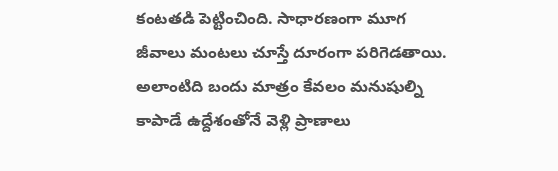కంటతడి పెట్టించింది. సాధారణంగా మూగ జీవాలు మంటలు చూస్తే దూరంగా పరిగెడతాయి. అలాంటిది బందు మాత్రం కేవలం మనుషుల్ని కాపాడే ఉద్దేశంతోనే వెళ్లి ప్రాణాలు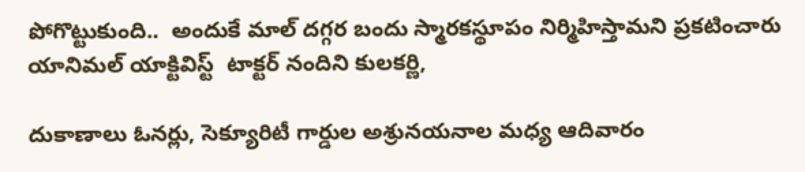పోగొట్టుకుంది..  అందుకే మాల్ దగ్గర బందు స్మారకస్థూపం నిర్మిహిస్తామని ప్రకటించారు యానిమల్ యాక్టివిస్ట్  టాక్టర్ నందిని కులకర్ణి,

దుకాణాలు ఓనర్లు, సెక్యూరిటీ గార్డుల అశ్రునయనాల మధ్య ఆదివారం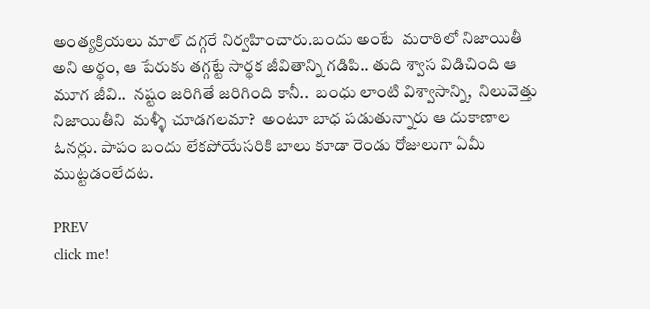అంత్యక్రియలు మాల్‌ దగ్గరే నిర్వహించారు.బందు అంటే  మరాఠిలో నిజాయితీ అని అర్థం, ఆ పేరుకు తగ్గట్టే సార్థక జీవితాన్ని గడిపి.. తుది శ్వాస విడిచింది ఆ మూగ జీవి..  నష్టం జరిగితే జరిగింది కానీ..  బంధు లాంటి విశ్వాసాన్ని,  నిలువెత్తు నిజాయితీని  మళ్ళీ చూడగలమా?  అంటూ బాధ పడుతున్నారు ఆ దుకాణాల ఓనర్లు. పాపం బందు లేకపోయేసరికి బాలు కూడా రెండు రోజులుగా ఏమీ ముట్టడంలేదట.

PREV
click me!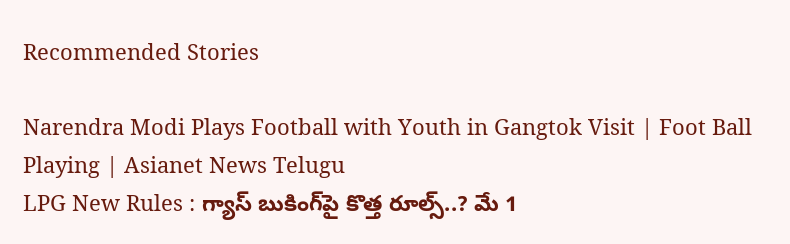Recommended Stories

Narendra Modi Plays Football with Youth in Gangtok Visit | Foot Ball Playing | Asianet News Telugu
LPG New Rules : గ్యాస్ బుకింగ్‌పై కొత్త రూల్స్..? మే 1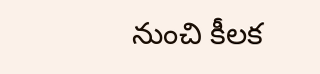నుంచి కీలక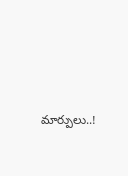మార్పులు..!